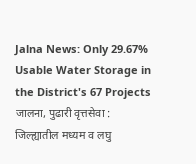Jalna News: Only 29.67% Usable Water Storage in the District's 67 Projects
जालना, पुढारी वृत्तसेवा :
जिल्ह्यातील मध्यम व लघु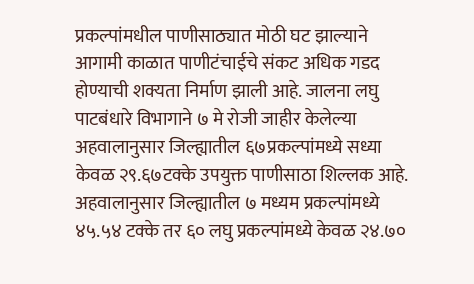प्रकल्पांमधील पाणीसाठ्यात मोठी घट झाल्याने आगामी काळात पाणीटंचाईचे संकट अधिक गडद होण्याची शक्यता निर्माण झाली आहे. जालना लघु पाटबंधारे विभागाने ७ मे रोजी जाहीर केलेल्या अहवालानुसार जिल्ह्यातील ६७प्रकल्पांमध्ये सध्या केवळ २९.६७टक्के उपयुक्त पाणीसाठा शिल्लक आहे.
अहवालानुसार जिल्ह्यातील ७ मध्यम प्रकल्पांमध्ये ४५.५४ टक्के तर ६० लघु प्रकल्पांमध्ये केवळ २४.७०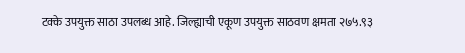टक्के उपयुक्त साठा उपलब्ध आहे. जिल्ह्याची एकूण उपयुक्त साठवण क्षमता २७५.९३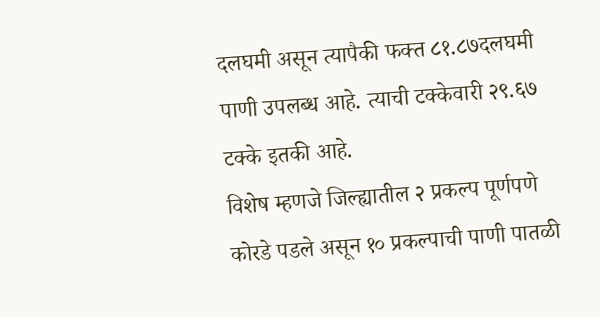दलघमी असून त्यापैकी फक्त ८१.८७दलघमी पाणी उपलब्ध आहे. त्याची टक्केवारी २९.६७ टक्के इतकी आहे.
विशेष म्हणजे जिल्ह्यातील २ प्रकल्प पूर्णपणे कोरडे पडले असून १० प्रकल्पाची पाणी पातळी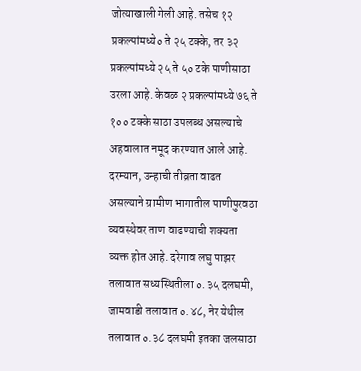जोत्याखाली गेली आहे. तसेच १२ प्रकल्पांमध्ये० ते २५ टक्के, तर ३२ प्रकल्पांमध्ये २५ ते ५० टके पाणीसाठा उरला आहे. केवळ २ प्रकल्पांमध्ये ७६ ते १०० टक्के साठा उपलब्ध असल्याचे अहवालात नमूद करण्यात आले आहे.
दरम्यान, उन्हाची तीव्रता वाढत असल्याने ग्रामीण भागातील पाणीपुरवठा व्यवस्थेवर ताण वाढण्याची शक्यता व्यक्त होत आहे. दरेगाव लघु पाझर तलावात सध्यस्थितीला ०.३५ दलघमी, जामवाडी तलावात ०.४८, नेर येथील तलावात ०.३८ दलघमी इतका जलसाठा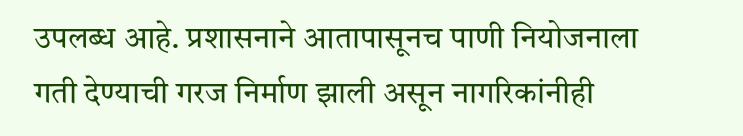उपलब्ध आहे. प्रशासनाने आतापासूनच पाणी नियोजनाला गती देण्याची गरज निर्माण झाली असून नागरिकांनीही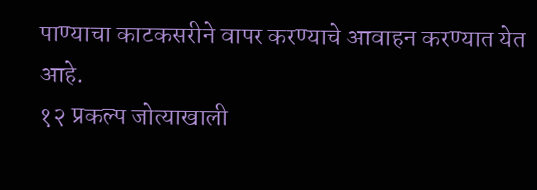पाण्याचा काटकसरीने वापर करण्याचे आवाहन करण्यात येत आहे.
१२ प्रकल्प जोत्याखाली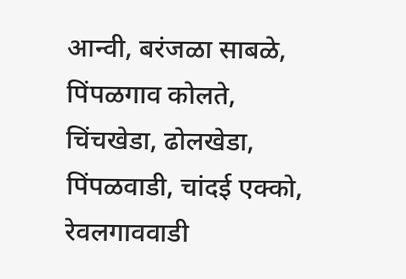आन्वी, बरंजळा साबळे, पिंपळगाव कोलते, चिंचखेडा, ढोलखेडा, पिंपळवाडी, चांदई एक्को, रेवलगाववाडी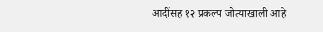आदींसह १२ प्रकल्प जोत्याखाली आहे